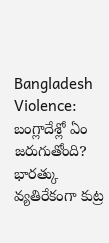Bangladesh Violence: బంగ్లాదేశ్లో ఏం జరుగుతోంది? భారత్కు వ్యతిరేకంగా కుట్ర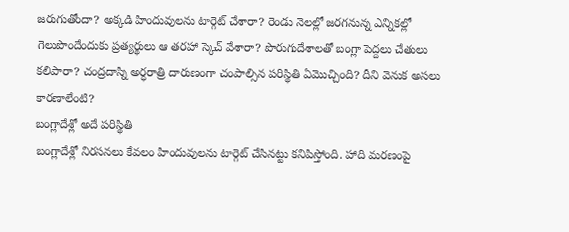జరుగుతోందా? అక్కడి హిందువులను టార్గెట్ చేశారా? రెండు నెలల్లో జరగనున్న ఎన్నికల్లో గెలుపొందేందుకు ప్రత్యర్థులు ఆ తరహా స్కెచ్ వేశారా? పొరుగుదేశాలతో బంగ్లా పెద్దలు చేతులు కలిపారా? చంద్రదాస్ని అర్ధరాత్రి దారుణంగా చంపాల్సిన పరిస్థితి ఏమొచ్చింది? దీని వెనుక అసలు కారణాలేంటి?
బంగ్లాదేశ్లో అదే పరిస్థితి
బంగ్లాదేశ్లో నిరసనలు కేవలం హిందువులను టార్గెట్ చేసినట్టు కనిపిస్తోంది. హాది మరణంపై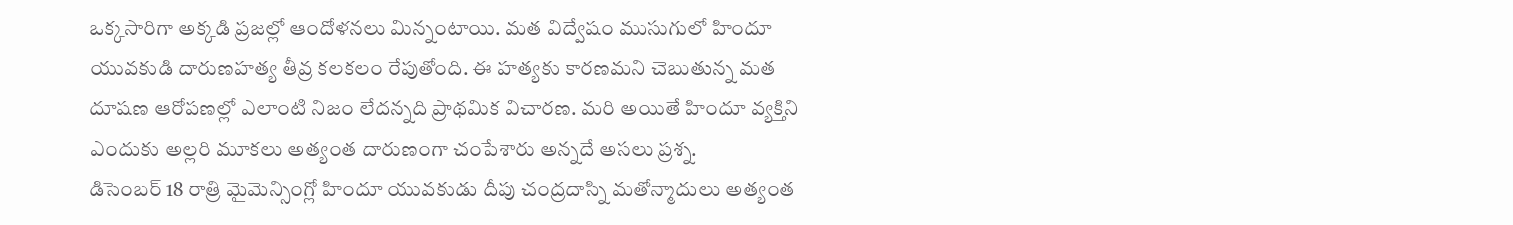ఒక్కసారిగా అక్కడి ప్రజల్లో ఆందోళనలు మిన్నంటాయి. మత విద్వేషం ముసుగులో హిందూ యువకుడి దారుణహత్య తీవ్ర కలకలం రేపుతోంది. ఈ హత్యకు కారణమని చెబుతున్న మత దూషణ ఆరోపణల్లో ఎలాంటి నిజం లేదన్నది ప్రాథమిక విచారణ. మరి అయితే హిందూ వ్యక్తిని ఎందుకు అల్లరి మూకలు అత్యంత దారుణంగా చంపేశారు అన్నదే అసలు ప్రశ్న.
డిసెంబర్ 18 రాత్రి మైమెన్సింగ్లో హిందూ యువకుడు దీపు చంద్రదాస్ని మతోన్మాదులు అత్యంత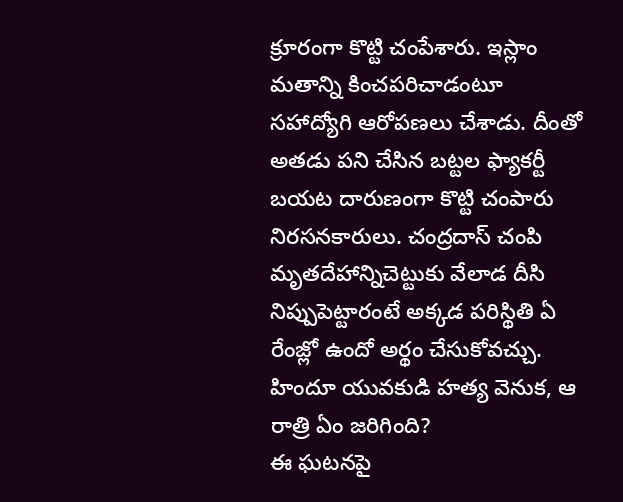క్రూరంగా కొట్టి చంపేశారు. ఇస్లాం మతాన్ని కించపరిచాడంటూ సహాద్యోగి ఆరోపణలు చేశాడు. దీంతో అతడు పని చేసిన బట్టల ఫ్యాకర్టీ బయట దారుణంగా కొట్టి చంపారు నిరసనకారులు. చంద్రదాస్ చంపి మృతదేహాన్నిచెట్టుకు వేలాడ దీసి నిప్పుపెట్టారంటే అక్కడ పరిస్థితి ఏ రేంజ్లో ఉందో అర్థం చేసుకోవచ్చు.
హిందూ యువకుడి హత్య వెనుక, ఆ రాత్రి ఏం జరిగింది?
ఈ ఘటనపై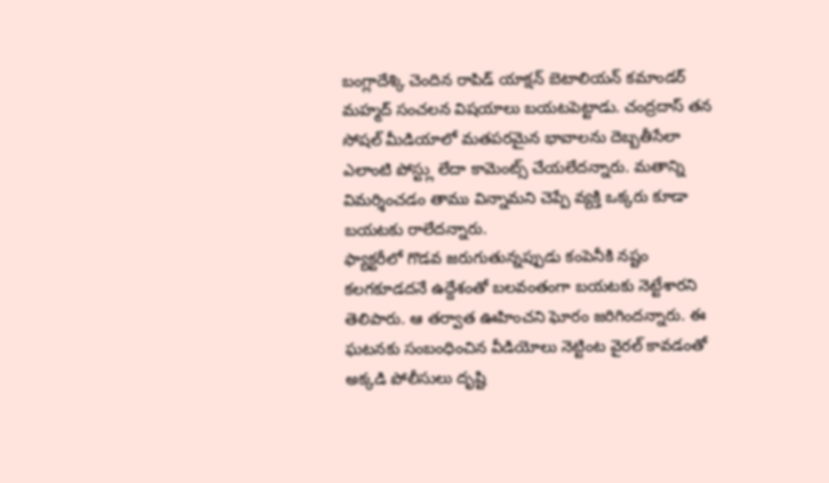బంగ్లాదేశ్కి చెందిన రాపిడ్ యాక్షన్ బెటాలియన్ కమాండర్ మహ్మద్ సంచలన విషయాలు బయటపెట్టాడు. చంద్రదాస్ తన సోషల్ మీడియాలో మతపరమైన భావాలను దెబ్బతీసేలా ఎలాంటి పోస్ట్లు లేదా కామెంట్స్ చేయలేదన్నారు. మతాన్ని విమర్శించడం తాము విన్నామని చెప్పే వ్యక్తి ఒక్కరు కూడా బయటకు రాలేదన్నారు.
ఫ్యాక్టరీలో గొడవ జరుగుతున్నప్పుడు కంపెనీకి నష్టం కలగకూడదనే ఉద్దేశంతో బలవంతంగా బయటకు నెట్టేశారని తెలిపారు. ఆ తర్వాత ఊహించని ఘోరం జరిగిందన్నారు. ఈ ఘటనకు సంబంధించిన వీడియోలు నెట్టింట వైరల్ కావడంతో అక్కడి పోలీసులు దృష్టి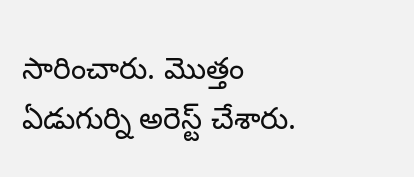సారించారు. మొత్తం ఏడుగుర్ని అరెస్ట్ చేశారు.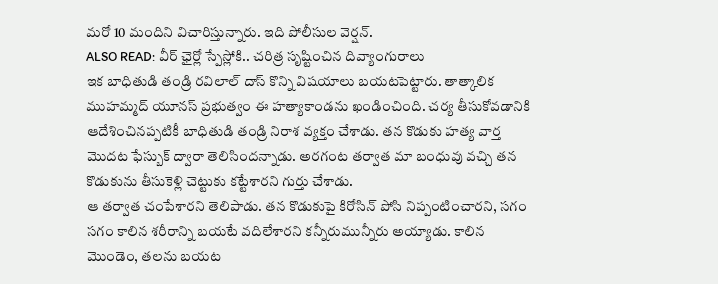మరో 10 మందిని విచారిస్తున్నారు. ఇది పోలీసుల వెర్షన్.
ALSO READ: వీర్ ఛైర్లో స్పేస్లోకి.. చరిత్ర సృష్టించిన దివ్యాంగురాలు
ఇక బాధితుడి తండ్రి రవిలాల్ దాస్ కొన్ని విషయాలు బయటపెట్టారు. తాత్కాలిక ముహమ్మద్ యూనస్ ప్రభుత్వం ఈ హత్యాకాండను ఖండించింది. చర్య తీసుకోవడానికి ఆదేశించినప్పటికీ బాధితుడి తండ్రి నిరాశ వ్యక్తం చేశాడు. తన కొడుకు హత్య వార్త మొదట ఫేస్బుక్ ద్వారా తెలిసిందన్నాడు. అరగంట తర్వాత మా బంధువు వచ్చి తన కొడుకును తీసుకెళ్లి చెట్టుకు కట్టేశారని గుర్తు చేశాడు.
ఆ తర్వాత చంపేశారని తెలిపాడు. తన కొడుకుపై కిరోసిన్ పోసి నిప్పంటించారని, సగం సగం కాలిన శరీరాన్ని బయటే వదిలేశారని కన్నీరుమున్నీరు అయ్యాడు. కాలిన మొండెం, తలను బయట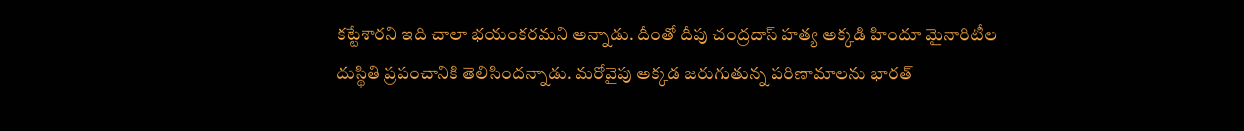కట్టేశారని ఇది చాలా భయంకరమని అన్నాడు. దీంతో దీపు చంద్రదాస్ హత్య అక్కడి హిందూ మైనారిటీల దుస్థితి ప్రపంచానికి తెలిసిందన్నాడు. మరోవైపు అక్కడ జరుగుతున్న పరిణామాలను భారత్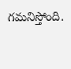గమనిస్తోంది.